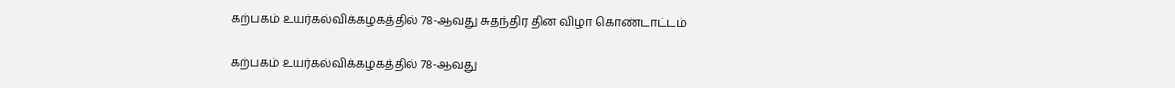கற்பகம் உயர்கல்விக்கழகத்தில் 78-ஆவது சுதந்திர தின விழா கொண்டாட்டம்

கற்பகம் உயர்கல்விக்கழகத்தில் 78-ஆவது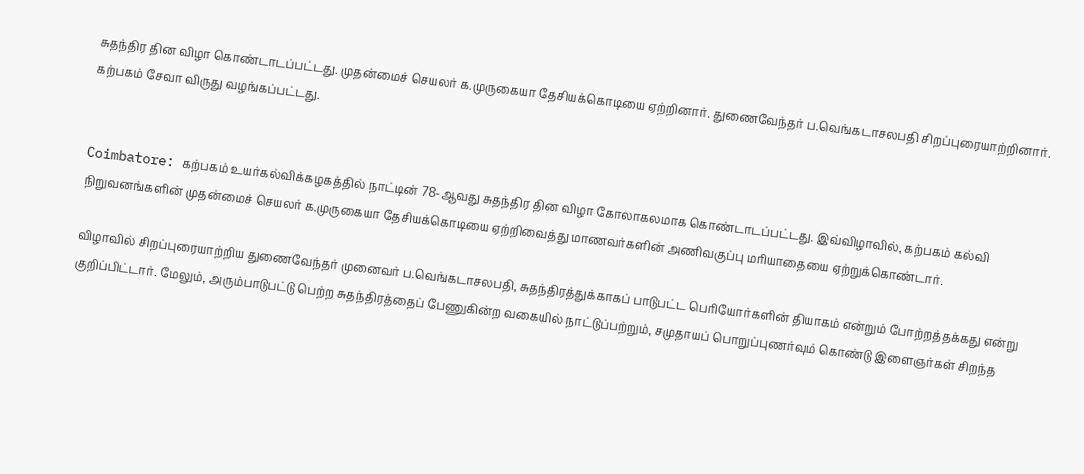சுதந்திர தின விழா கொண்டாடப்பட்டது. முதன்மைச் செயலர் க.முருகையா தேசியக்கொடியை ஏற்றினார். துணைவேந்தர் ப.வெங்கடாசலபதி சிறப்புரையாற்றினார். கற்பகம் சேவா விருது வழங்கப்பட்டது.


Coimbatore: கற்பகம் உயர்கல்விக்கழகத்தில் நாட்டின் 78-ஆவது சுதந்திர தின விழா கோலாகலமாக கொண்டாடப்பட்டது. இவ்விழாவில், கற்பகம் கல்வி நிறுவனங்களின் முதன்மைச் செயலர் க.முருகையா தேசியக்கொடியை ஏற்றிவைத்து மாணவர்களின் அணிவகுப்பு மரியாதையை ஏற்றுக்கொண்டார்.

விழாவில் சிறப்புரையாற்றிய துணைவேந்தர் முனைவர் ப.வெங்கடாசலபதி, சுதந்திரத்துக்காகப் பாடுபட்ட பெரியோர்களின் தியாகம் என்றும் போற்றத்தக்கது என்று குறிப்பிட்டார். மேலும், அரும்பாடுபட்டு பெற்ற சுதந்திரத்தைப் பேணுகின்ற வகையில் நாட்டுப்பற்றும், சமுதாயப் பொறுப்புணர்வும் கொண்டு இளைஞர்கள் சிறந்த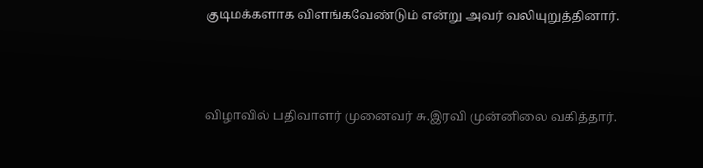குடிமக்களாக விளங்கவேண்டும் என்று அவர் வலியுறுத்தினார்.



விழாவில் பதிவாளர் முனைவர் சு.இரவி முன்னிலை வகித்தார்.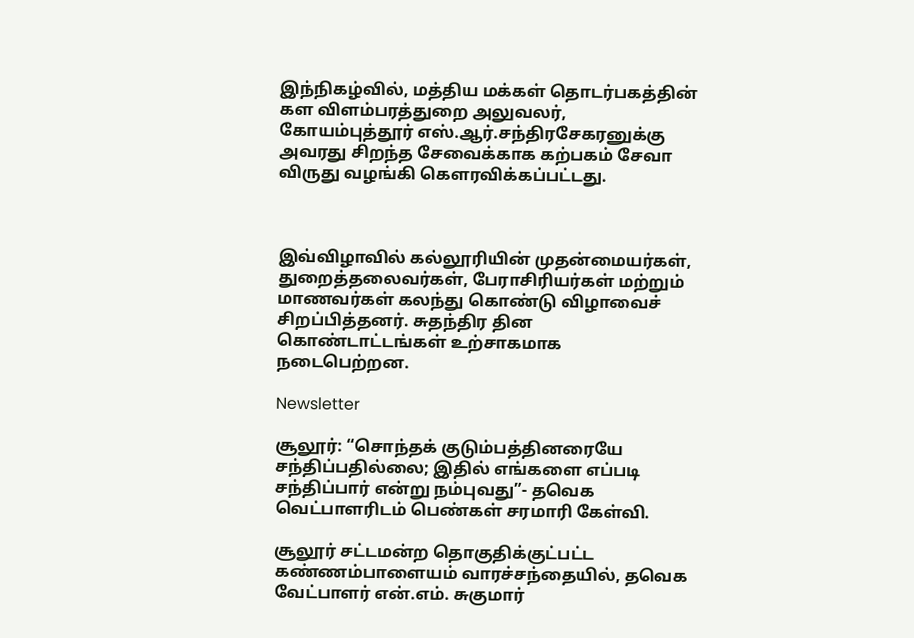இந்நிகழ்வில், மத்திய மக்கள் தொடர்பகத்தின் கள விளம்பரத்துறை அலுவலர், கோயம்புத்தூர் எஸ்.ஆர்.சந்திரசேகரனுக்கு அவரது சிறந்த சேவைக்காக கற்பகம் சேவா விருது வழங்கி கௌரவிக்கப்பட்டது.



இவ்விழாவில் கல்லூரியின் முதன்மையர்கள், துறைத்தலைவர்கள், பேராசிரியர்கள் மற்றும் மாணவர்கள் கலந்து கொண்டு விழாவைச் சிறப்பித்தனர். சுதந்திர தின கொண்டாட்டங்கள் உற்சாகமாக நடைபெற்றன.

Newsletter

சூலூர்: “சொந்தக் குடும்பத்தினரையே சந்திப்பதில்லை; இதில் எங்களை எப்படி சந்திப்பார் என்று நம்புவது”- தவெக வெட்பாளரிடம் பெண்கள் சரமாரி கேள்வி.

சூலூர் சட்டமன்ற தொகுதிக்குட்பட்ட கண்ணம்பாளையம் வாரச்சந்தையில், தவெக வேட்பாளர் என்.எம். சுகுமார்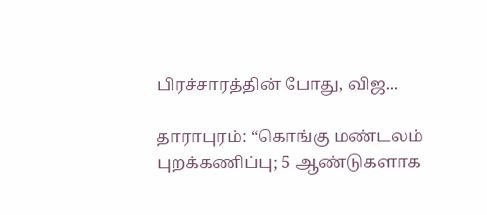பிரச்சாரத்தின் போது, விஜ...

தாராபுரம்: “கொங்கு மண்டலம் புறக்கணிப்பு; 5 ஆண்டுகளாக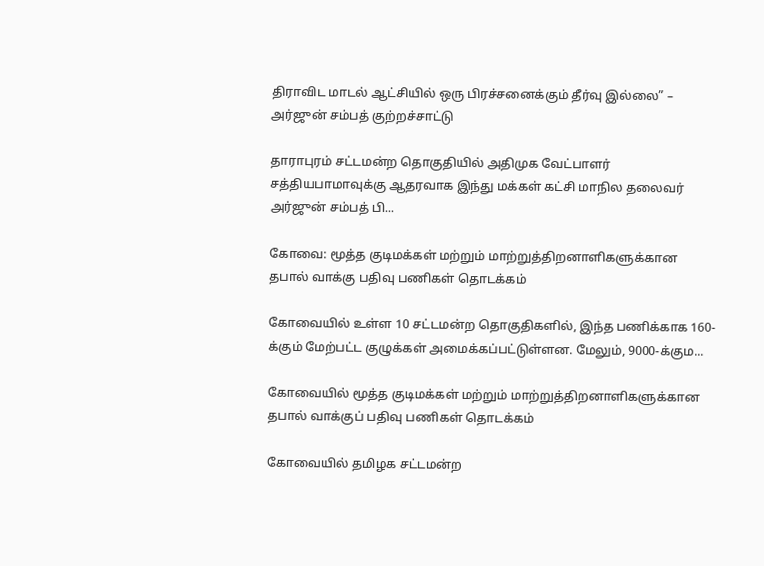திராவிட மாடல் ஆட்சியில் ஒரு பிரச்சனைக்கும் தீர்வு இல்லை” – அர்ஜுன் சம்பத் குற்றச்சாட்டு

தாராபுரம் சட்டமன்ற தொகுதியில் அதிமுக வேட்பாளர் சத்தியபாமாவுக்கு ஆதரவாக இந்து மக்கள் கட்சி மாநில தலைவர் அர்ஜுன் சம்பத் பி...

கோவை: மூத்த குடிமக்கள் மற்றும் மாற்றுத்திறனாளிகளுக்கான தபால் வாக்கு பதிவு பணிகள் தொடக்கம்

கோவையில் உள்ள 10 சட்டமன்ற தொகுதிகளில், இந்த பணிக்காக 160-க்கும் மேற்பட்ட குழுக்கள் அமைக்கப்பட்டுள்ளன. மேலும், 9000-க்கும...

கோவையில் மூத்த குடிமக்கள் மற்றும் மாற்றுத்திறனாளிகளுக்கான தபால் வாக்குப் பதிவு பணிகள் தொடக்கம்

கோவையில் தமிழக சட்டமன்ற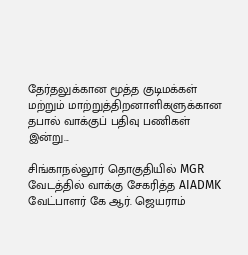தேர்தலுக்கான மூத்த குடிமக்கள் மற்றும் மாற்றுத்திறனாளிகளுக்கான தபால் வாக்குப் பதிவு பணிகள் இன்று...

சிங்காநல்லூர் தொகுதியில் MGR வேடத்தில் வாக்கு சேகரித்த AIADMK வேட்பாளர் கே ஆர். ஜெயராம்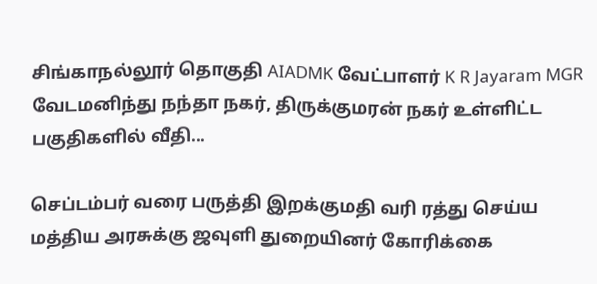சிங்காநல்லூர் தொகுதி AIADMK வேட்பாளர் K R Jayaram MGR வேடமனிந்து நந்தா நகர், திருக்குமரன் நகர் உள்ளிட்ட பகுதிகளில் வீதி...

செப்டம்பர் வரை பருத்தி இறக்குமதி வரி ரத்து செய்ய மத்திய அரசுக்கு ஜவுளி துறையினர் கோரிக்கை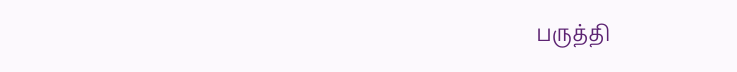பருத்தி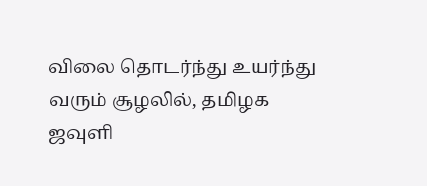விலை தொடர்ந்து உயர்ந்து வரும் சூழலில், தமிழக ஜவுளி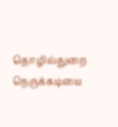தொழில்துறை நெருக்கடியை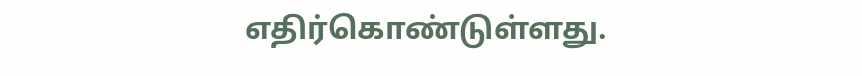எதிர்கொண்டுள்ளது.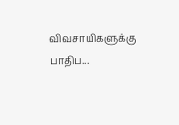விவசாயிகளுக்கு பாதிப...